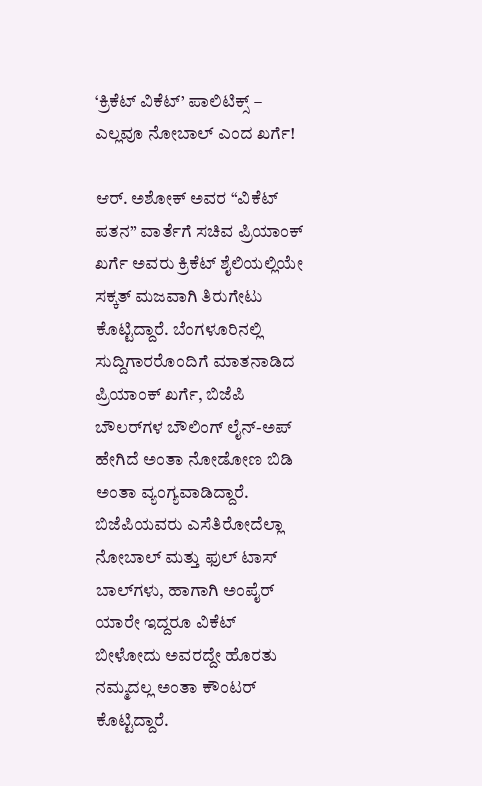‘ಕ್ರಿಕೆಟ್ ವಿಕೆಟ್’ ಪಾಲಿಟಿಕ್ಸ್‌ – ಎಲ್ಲವೂ ನೋಬಾಲ್ ಎಂದ ಖರ್ಗೆ!

ಆರ್. ಅಶೋಕ್ ಅವರ “ವಿಕೆಟ್ ಪತನ” ವಾರ್ತೆಗೆ ಸಚಿವ ಪ್ರಿಯಾಂಕ್ ಖರ್ಗೆ ಅವರು ಕ್ರಿಕೆಟ್ ಶೈಲಿಯಲ್ಲಿಯೇ ಸಕ್ಕತ್ ಮಜವಾಗಿ ತಿರುಗೇಟು ಕೊಟ್ಟಿದ್ದಾರೆ. ಬೆಂಗಳೂರಿನಲ್ಲಿ ಸುದ್ದಿಗಾರರೊಂದಿಗೆ ಮಾತನಾಡಿದ ಪ್ರಿಯಾಂಕ್ ಖರ್ಗೆ, ಬಿಜೆಪಿ ಬೌಲರ್‌ಗಳ ಬೌಲಿಂಗ್ ಲೈನ್-ಅಪ್ ಹೇಗಿದೆ ಅಂತಾ ನೋಡೋಣ ಬಿಡಿ ಅಂತಾ ವ್ಯಂಗ್ಯವಾಡಿದ್ದಾರೆ. ಬಿಜೆಪಿಯವರು ಎಸೆತಿರೋದೆಲ್ಲಾ ನೋಬಾಲ್ ಮತ್ತು ಫುಲ್ ಟಾಸ್ ಬಾಲ್‌ಗಳು, ಹಾಗಾಗಿ ಅಂಪೈರ್ ಯಾರೇ ಇದ್ದರೂ ವಿಕೆಟ್ ಬೀಳೋದು ಅವರದ್ದೇ ಹೊರತು ನಮ್ಮದಲ್ಲ ಅಂತಾ ಕೌಂಟರ್ ಕೊಟ್ಟಿದ್ದಾರೆ.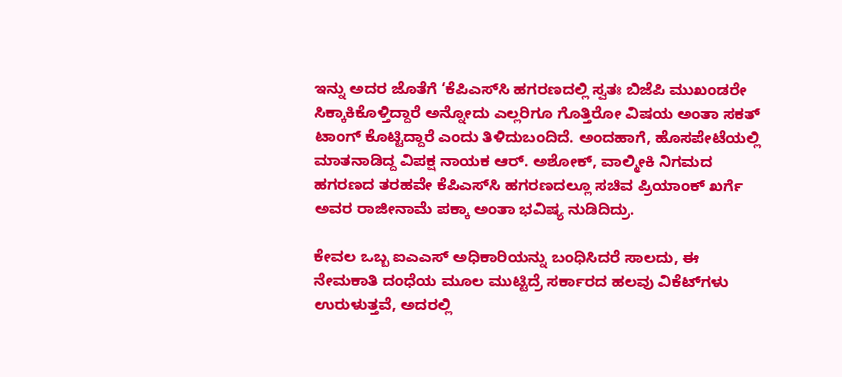ಇನ್ನು ಅದರ ಜೊತೆಗೆ ‘ಕೆಪಿಎಸ್‌ಸಿ ಹಗರಣದಲ್ಲಿ ಸ್ವತಃ ಬಿಜೆಪಿ ಮುಖಂಡರೇ ಸಿಕ್ಕಾಕಿಕೊಳ್ತಿದ್ದಾರೆ ಅನ್ನೋದು ಎಲ್ಲರಿಗೂ ಗೊತ್ತಿರೋ ವಿಷಯ ಅಂತಾ ಸಕತ್ ಟಾಂಗ್ ಕೊಟ್ಟಿದ್ದಾರೆ ಎಂದು ತಿಳಿದುಬಂದಿದೆ. ಅಂದಹಾಗೆ, ಹೊಸಪೇಟೆಯಲ್ಲಿ ಮಾತನಾಡಿದ್ದ ವಿಪಕ್ಷ ನಾಯಕ ಆರ್. ಅಶೋಕ್, ವಾಲ್ಮೀಕಿ ನಿಗಮದ ಹಗರಣದ ತರಹವೇ ಕೆಪಿಎಸ್‌ಸಿ ಹಗರಣದಲ್ಲೂ ಸಚಿವ ಪ್ರಿಯಾಂಕ್ ಖರ್ಗೆ ಅವರ ರಾಜೀನಾಮೆ ಪಕ್ಕಾ ಅಂತಾ ಭವಿಷ್ಯ ನುಡಿದಿದ್ರು.

ಕೇವಲ ಒಬ್ಬ ಐಎಎಸ್ ಅಧಿಕಾರಿಯನ್ನು ಬಂಧಿಸಿದರೆ ಸಾಲದು, ಈ ನೇಮಕಾತಿ ದಂಧೆಯ ಮೂಲ ಮುಟ್ಟಿದ್ರೆ ಸರ್ಕಾರದ ಹಲವು ವಿಕೆಟ್‌ಗಳು ಉರುಳುತ್ತವೆ, ಅದರಲ್ಲಿ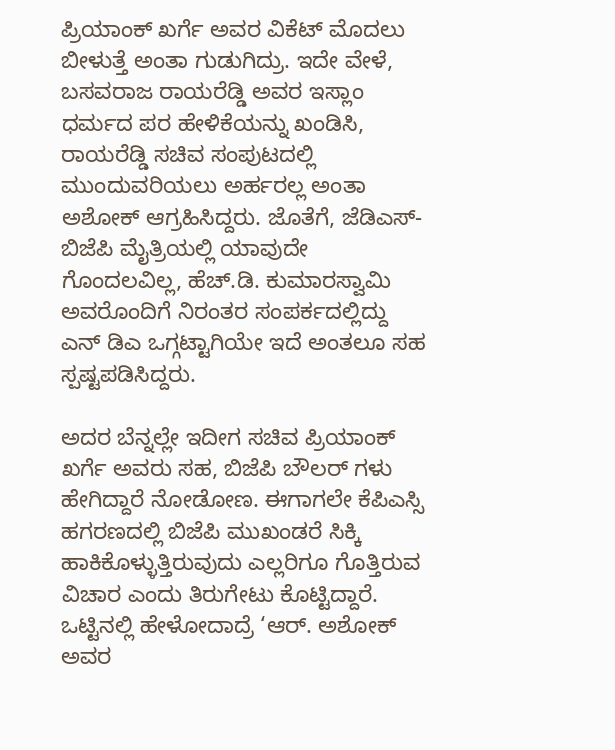ಪ್ರಿಯಾಂಕ್ ಖರ್ಗೆ ಅವರ ವಿಕೆಟ್ ಮೊದಲು ಬೀಳುತ್ತೆ ಅಂತಾ ಗುಡುಗಿದ್ರು. ಇದೇ ವೇಳೆ, ಬಸವರಾಜ ರಾಯರೆಡ್ಡಿ ಅವರ ಇಸ್ಲಾಂ ಧರ್ಮದ ಪರ ಹೇಳಿಕೆಯನ್ನು ಖಂಡಿಸಿ, ರಾಯರೆಡ್ಡಿ ಸಚಿವ ಸಂಪುಟದಲ್ಲಿ ಮುಂದುವರಿಯಲು ಅರ್ಹರಲ್ಲ ಅಂತಾ ಅಶೋಕ್ ಆಗ್ರಹಿಸಿದ್ದರು. ಜೊತೆಗೆ, ಜೆಡಿಎಸ್-ಬಿಜೆಪಿ ಮೈತ್ರಿಯಲ್ಲಿ ಯಾವುದೇ ಗೊಂದಲವಿಲ್ಲ, ಹೆಚ್.ಡಿ. ಕುಮಾರಸ್ವಾಮಿ ಅವರೊಂದಿಗೆ ನಿರಂತರ ಸಂಪರ್ಕದಲ್ಲಿದ್ದು ಎನ್ ಡಿಎ ಒಗ್ಗಟ್ಟಾಗಿಯೇ ಇದೆ ಅಂತಲೂ ಸಹ ಸ್ಪಷ್ಟಪಡಿಸಿದ್ದರು.

ಅದರ ಬೆನ್ನಲ್ಲೇ ಇದೀಗ ಸಚಿವ ಪ್ರಿಯಾಂಕ್ ಖರ್ಗೆ ಅವರು ಸಹ, ಬಿಜೆಪಿ ಬೌಲರ್ ಗಳು ಹೇಗಿದ್ದಾರೆ ನೋಡೋಣ. ಈಗಾಗಲೇ ಕೆಪಿಎಸ್ಸಿ ಹಗರಣದಲ್ಲಿ ಬಿಜೆಪಿ ಮುಖಂಡರೆ ಸಿಕ್ಕಿ ಹಾಕಿಕೊಳ್ಳುತ್ತಿರುವುದು ಎಲ್ಲರಿಗೂ ಗೊತ್ತಿರುವ ವಿಚಾರ ಎಂದು ತಿರುಗೇಟು ಕೊಟ್ಟಿದ್ದಾರೆ. ಒಟ್ಟಿನಲ್ಲಿ ಹೇಳೋದಾದ್ರೆ ‘ಆರ್. ಅಶೋಕ್ ಅವರ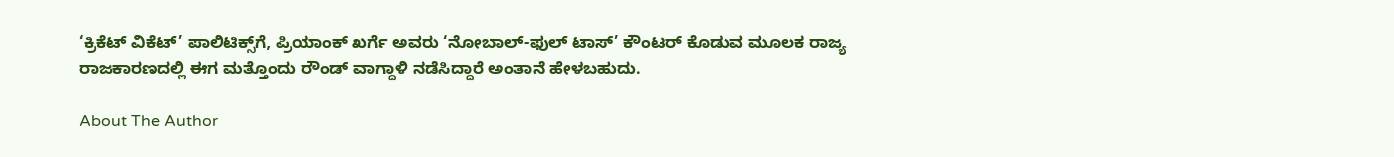‘ಕ್ರಿಕೆಟ್ ವಿಕೆಟ್’ ಪಾಲಿಟಿಕ್ಸ್‌ಗೆ, ಪ್ರಿಯಾಂಕ್ ಖರ್ಗೆ ಅವರು ‘ನೋಬಾಲ್-ಫುಲ್ ಟಾಸ್’ ಕೌಂಟರ್ ಕೊಡುವ ಮೂಲಕ ರಾಜ್ಯ ರಾಜಕಾರಣದಲ್ಲಿ ಈಗ ಮತ್ತೊಂದು ರೌಂಡ್ ವಾಗ್ದಾಳಿ ನಡೆಸಿದ್ದಾರೆ ಅಂತಾನೆ ಹೇಳಬಹುದು.

About The Author